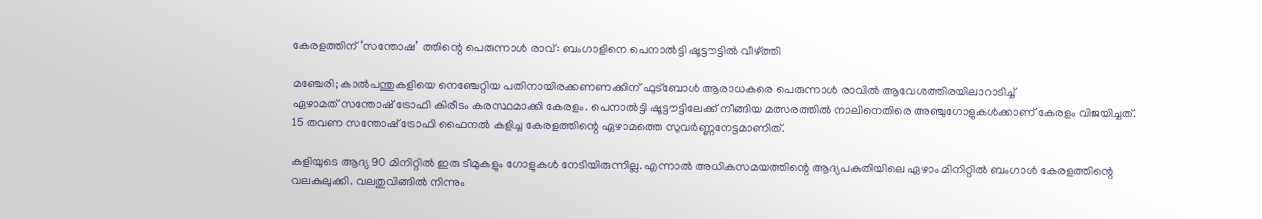കേരളത്തിന് ‘സന്തോഷ’ ത്തിന്റെ പെരുന്നാള്‍ രാവ്: ബംഗാളിനെ പെനാല്‍ട്ടി ഷൂട്ടൗട്ടില്‍ വീഴ്ത്തി

മഞ്ചേരി; കാല്‍പന്തുകളിയെ നെഞ്ചേറ്റിയ പതിനായിരക്കണണക്കിന് ഫുട്‌ബോള്‍ ആരാധകരെ പെരുന്നാള്‍ രാവില്‍ ആവേശത്തിരയിലാറാടിച്ച്
ഏഴാമത് സന്തോഷ് ട്രോഫി കിരീടം കരസ്ഥമാക്കി കേരളം. പെനാല്‍ട്ടി ഷൂട്ടൗട്ടിലേക്ക് നീങ്ങിയ മത്സരത്തില്‍ നാലിനെതിരെ അഞ്ചുഗോളുകള്‍ക്കാണ് കേരളം വിജയിച്ചത്. 15 തവണ സന്തോഷ് ട്രോഫി ഫൈനല്‍ കളിച്ച കേരളത്തിന്റെ ഏഴാമത്തെ സുവര്‍ണ്ണനേട്ടമാണിത്.

കളിയുടെ ആദ്യ 90 മിനിറ്റില്‍ ഇരു ടീമുകളും ഗോളുകള്‍ നേടിയിരുന്നില്ല. എന്നാല്‍ അധികസമയത്തിന്റെ ആദ്യപകുതിയിലെ ഏഴാം മിനിറ്റില്‍ ബംഗാള്‍ കേരളത്തിന്റെ വലകുലുക്കി. വലതുവിങ്ങില്‍ നിന്നും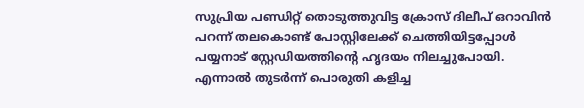സുപ്രിയ പണ്ഡിറ്റ് തൊടുത്തുവിട്ട ക്രോസ് ദിലീപ് ഒറാവിന്‍ പറന്ന് തലകൊണ്ട് പോസ്റ്റിലേക്ക് ചെത്തിയിട്ടപ്പോള്‍ പയ്യനാട് സ്റ്റേഡിയത്തിന്റെ ഹൃദയം നിലച്ചുപോയി. എന്നാല്‍ തുടര്‍ന്ന് പൊരുതി കളിച്ച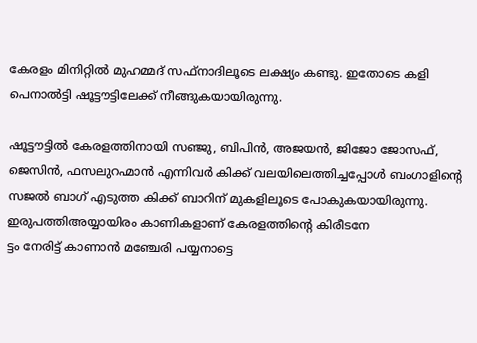കേരളം മിനിറ്റില്‍ മുഹമ്മദ് സഫ്‌നാദിലൂടെ ലക്ഷ്യം കണ്ടു. ഇതോടെ കളി പെനാല്‍ട്ടി ഷൂട്ടൗട്ടിലേക്ക് നീങ്ങുകയായിരുന്നു.

ഷൂട്ടൗട്ടില്‍ കേരളത്തിനായി സഞ്ജു, ബിപിന്‍, അജയന്‍, ജിജോ ജോസഫ്, ജെസിന്‍, ഫസലുറഹ്മാന്‍ എന്നിവര്‍ കിക്ക് വലയിലെത്തിച്ചപ്പോള്‍ ബംഗാളിന്റെ സജല്‍ ബാഗ് എടുത്ത കിക്ക് ബാറിന് മുകളിലൂടെ പോകുകയായിരുന്നു.
ഇരുപത്തിഅയ്യായിരം കാണികളാണ് കേരളത്തിന്റെ കിരീടനേ
ട്ടം നേരിട്ട് കാണാന്‍ മഞ്ചേരി പയ്യനാട്ടെ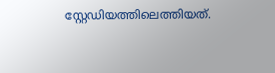സ്റ്റേഡിയത്തിലെത്തിയത്.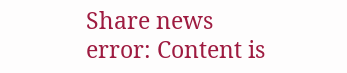Share news
error: Content is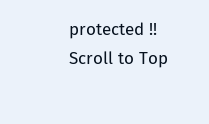protected !!
Scroll to Top